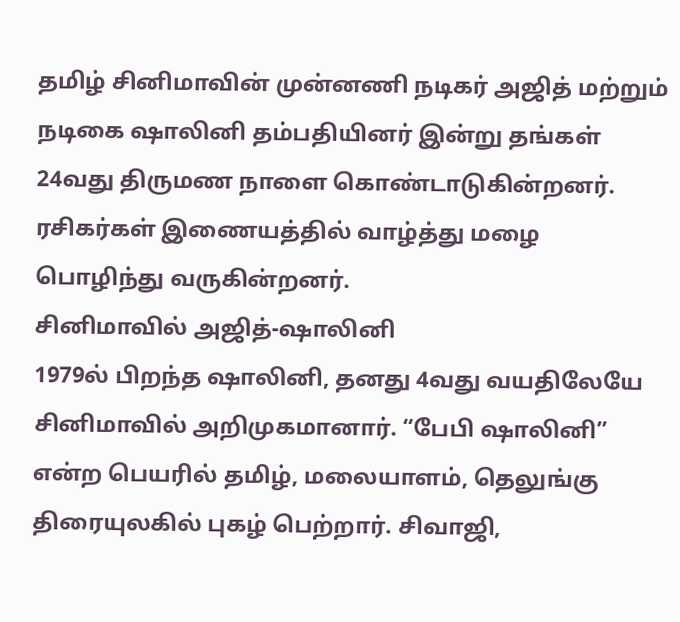தமிழ் சினிமாவின் முன்னணி நடிகர் அஜித் மற்றும் நடிகை ஷாலினி தம்பதியினர் இன்று தங்கள் 24வது திருமண நாளை கொண்டாடுகின்றனர். ரசிகர்கள் இணையத்தில் வாழ்த்து மழை பொழிந்து வருகின்றனர்.
சினிமாவில் அஜித்-ஷாலினி
1979ல் பிறந்த ஷாலினி, தனது 4வது வயதிலேயே சினிமாவில் அறிமுகமானார். “பேபி ஷாலினி” என்ற பெயரில் தமிழ், மலையாளம், தெலுங்கு திரையுலகில் புகழ் பெற்றார். சிவாஜி,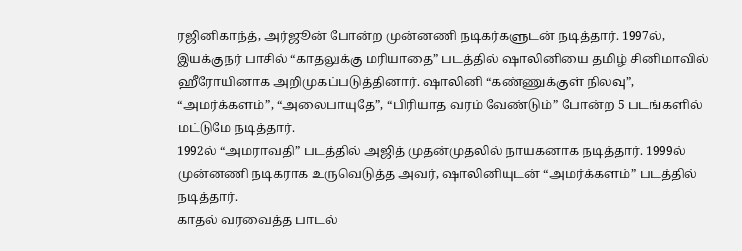ரஜினிகாந்த், அர்ஜூன் போன்ற முன்னணி நடிகர்களுடன் நடித்தார். 1997ல், இயக்குநர் பாசில் “காதலுக்கு மரியாதை” படத்தில் ஷாலினியை தமிழ் சினிமாவில் ஹீரோயினாக அறிமுகப்படுத்தினார். ஷாலினி “கண்ணுக்குள் நிலவு”, “அமர்க்களம்”, “அலைபாயுதே”, “பிரியாத வரம் வேண்டும்” போன்ற 5 படங்களில் மட்டுமே நடித்தார்.
1992ல் “அமராவதி” படத்தில் அஜித் முதன்முதலில் நாயகனாக நடித்தார். 1999ல் முன்னணி நடிகராக உருவெடுத்த அவர், ஷாலினியுடன் “அமர்க்களம்” படத்தில் நடித்தார்.
காதல் வரவைத்த பாடல்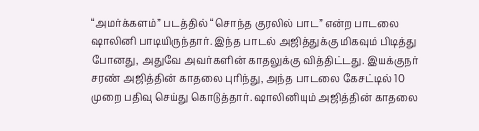“அமர்க்களம்” படத்தில் “சொந்த குரலில் பாட” என்ற பாடலை ஷாலினி பாடியிருந்தார். இந்த பாடல் அஜித்துக்கு மிகவும் பிடித்து போனது, அதுவே அவர்களின் காதலுக்கு வித்திட்டது. இயக்குநர் சரண் அஜித்தின் காதலை புரிந்து, அந்த பாடலை கேசட்டில் 10 முறை பதிவு செய்து கொடுத்தார். ஷாலினியும் அஜித்தின் காதலை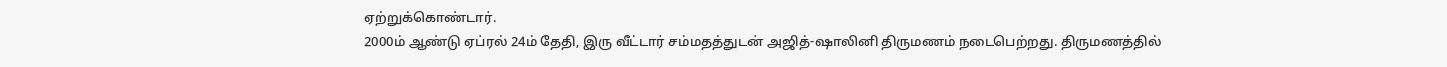ஏற்றுக்கொண்டார்.
2000ம் ஆண்டு ஏப்ரல் 24ம் தேதி, இரு வீட்டார் சம்மதத்துடன் அஜித்-ஷாலினி திருமணம் நடைபெற்றது. திருமணத்தில்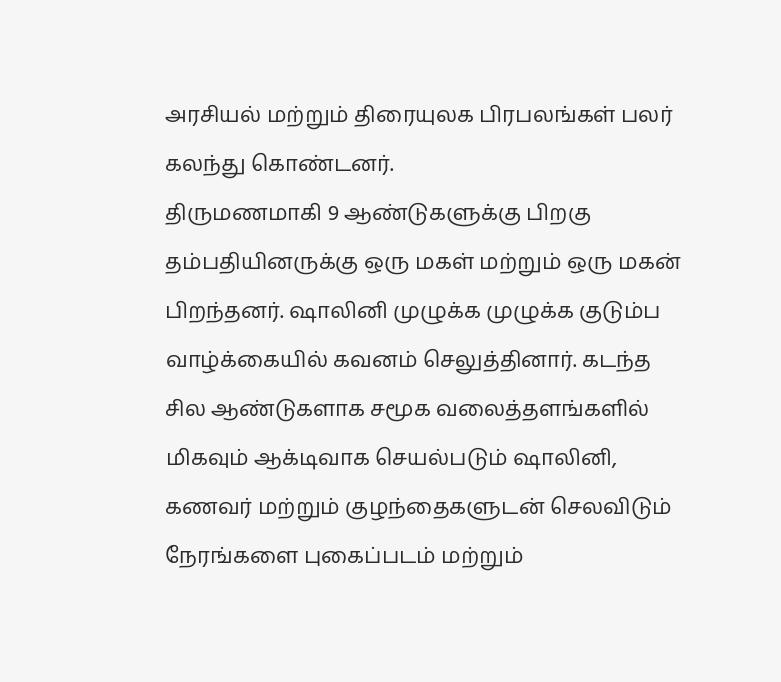அரசியல் மற்றும் திரையுலக பிரபலங்கள் பலர் கலந்து கொண்டனர்.
திருமணமாகி 9 ஆண்டுகளுக்கு பிறகு தம்பதியினருக்கு ஒரு மகள் மற்றும் ஒரு மகன் பிறந்தனர். ஷாலினி முழுக்க முழுக்க குடும்ப வாழ்க்கையில் கவனம் செலுத்தினார். கடந்த சில ஆண்டுகளாக சமூக வலைத்தளங்களில் மிகவும் ஆக்டிவாக செயல்படும் ஷாலினி, கணவர் மற்றும் குழந்தைகளுடன் செலவிடும் நேரங்களை புகைப்படம் மற்றும்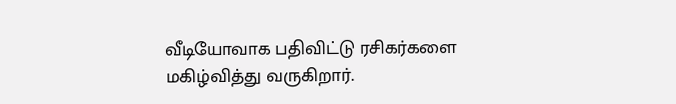வீடியோவாக பதிவிட்டு ரசிகர்களை மகிழ்வித்து வருகிறார்.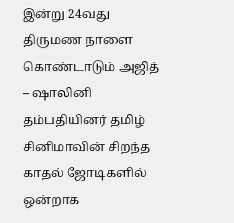இன்று 24வது திருமண நாளை கொண்டாடும் அஜித் – ஷாலினி தம்பதியினர் தமிழ் சினிமாவின் சிறந்த காதல் ஜோடிகளில் ஒன்றாக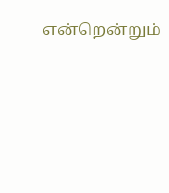என்றென்றும்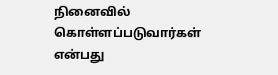நினைவில் கொள்ளப்படுவார்கள் என்பது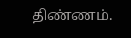திண்ணம்.